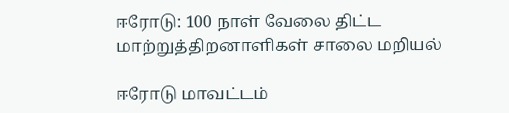ஈரோடு: 100 நாள் வேலை திட்ட மாற்றுத்திறனாளிகள் சாலை மறியல்

ஈரோடு மாவட்டம்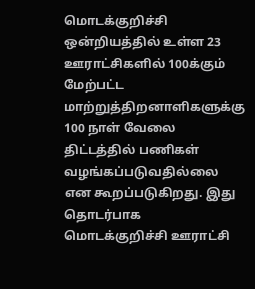மொடக்குறிச்சி ஒன்றியத்தில் உள்ள 23 ஊராட்சிகளில் 100க்கும் மேற்பட்ட மாற்றுத்திறனாளிகளுக்கு 100 நாள் வேலை திட்டத்தில் பணிகள் வழங்கப்படுவதில்லை என கூறப்படுகிறது. இது தொடர்பாக மொடக்குறிச்சி ஊராட்சி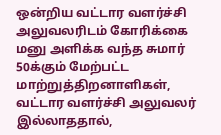ஒன்றிய வட்டார வளர்ச்சி அலுவலரிடம் கோரிக்கை மனு அளிக்க வந்த சுமார் 50க்கும் மேற்பட்ட மாற்றுத்திறனாளிகள், வட்டார வளர்ச்சி அலுவலர் இல்லாததால்,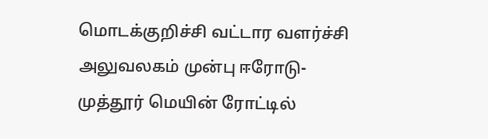மொடக்குறிச்சி வட்டார வளர்ச்சி அலுவலகம் முன்பு ஈரோடு-முத்தூர் மெயின் ரோட்டில்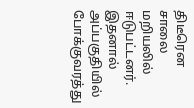திடீரென சாலை மறியலில் ஈடுபட்டனர். இதனால் அப்பகுதியில் போக்குவரத்து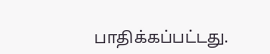பாதிக்கப்பட்டது.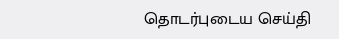தொடர்புடைய செய்தி